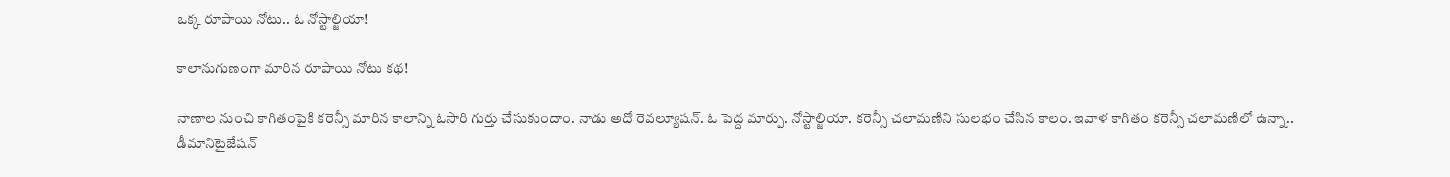ఒక్క రూపాయి నోటు.. ఓ నోస్టాల్జియా!

కాలానుగుణంగా మారిన రూపాయి నోటు కథ!

నాణాల నుంచి కాగితంపైకి కరెన్సీ మారిన కాలాన్ని ఓసారి గుర్తు చేసుకుందాం. నాడు అదో రెవల్యూషన్. ఓ పెద్ద మార్పు. నోస్టాల్జియా. కరెన్సీ చలామణిని సులభం చేసిన కాలం. ఇవాళ కాగితం కరెన్సీ చలామణిలో ఉన్నా.. డీమానిటైజేషన్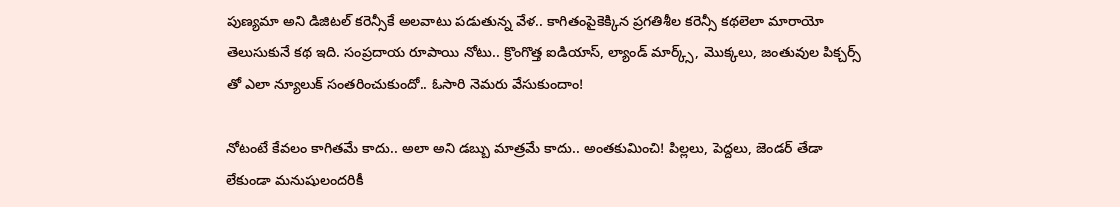పుణ్యమా అని డిజిటల్ కరెన్సీకే అలవాటు పడుతున్న వేళ.. కాగితంపైకెక్కిన ప్రగతిశీల కరెన్సీ కథలెలా మారాయో తెలుసుకునే కథ ఇది. సంప్రదాయ రూపాయి నోటు.. క్రొంగొత్త ఐడియాస్, ల్యాండ్ మార్క్స్, మొక్కలు, జంతువుల పిక్చర్స్ తో ఎలా న్యూలుక్ సంతరించుకుందో.. ఓసారి నెమరు వేసుకుందాం!

నోటంటే కేవలం కాగితమే కాదు.. అలా అని డబ్బు మాత్రమే కాదు.. అంతకుమించి! పిల్లలు, పెద్దలు, జెండర్ తేడా లేకుండా మనుషులందరికీ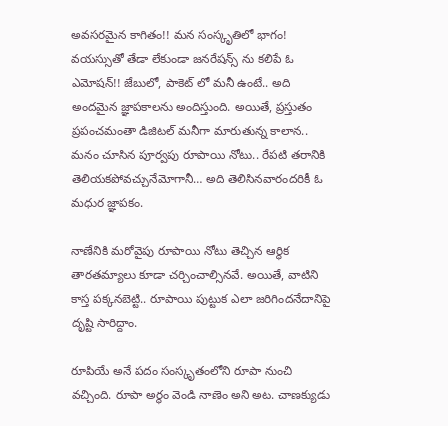అవసరమైన కాగితం!! మన సంస్కృతిలో భాగం! వయస్సుతో తేడా లేకుండా జనరేషన్స్ ను కలిపే ఓ ఎమోషన్!! జేబులో, పాకెట్ లో మనీ ఉంటే.. అది అందమైన జ్ఞాపకాలను అందిస్తుంది. అయితే, ప్రస్తుతం ప్రపంచమంతా డిజిటల్ మనీగా మారుతున్న కాలాన.. మనం చూసిన పూర్వపు రూపాయి నోటు.. రేపటి తరానికి తెలియకపోవచ్చునేమోగానీ… అది తెలిసినవారందరికీ ఓ మధుర జ్ఞాపకం.

నాణేనికి మరోవైపు రూపాయి నోటు తెచ్చిన ఆర్థిక తారతమ్యాలు కూడా చర్చించాల్సినవే. అయితే, వాటిని కాస్త పక్కనబెట్టి.. రూపాయి పుట్టుక ఎలా జరిగిందనేదానిపై దృష్టి సారిద్దాం.

రూపియే అనే పదం సంస్కృతంలోని రూపా నుంచి వచ్చింది. రూపా అర్థం వెండి నాణెం అని అట. చాణక్యుడు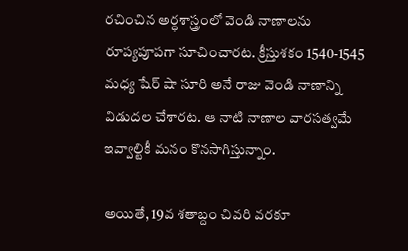రచించిన అర్ధశాస్త్రంలో వెండి నాణాలను రూప్యపూపగా సూచించారట. క్రీస్తుశకం 1540-1545 మధ్య షేర్ షా సూరి అనే రాజు వెండి నాణాన్ని విడుదల చేశారట. ఆ నాటి నాణాల వారసత్వమే ఇవ్వాల్టికీ మనం కొనసాగిస్తున్నాం.

అయితే, 19వ శతాబ్దం చివరి వరకూ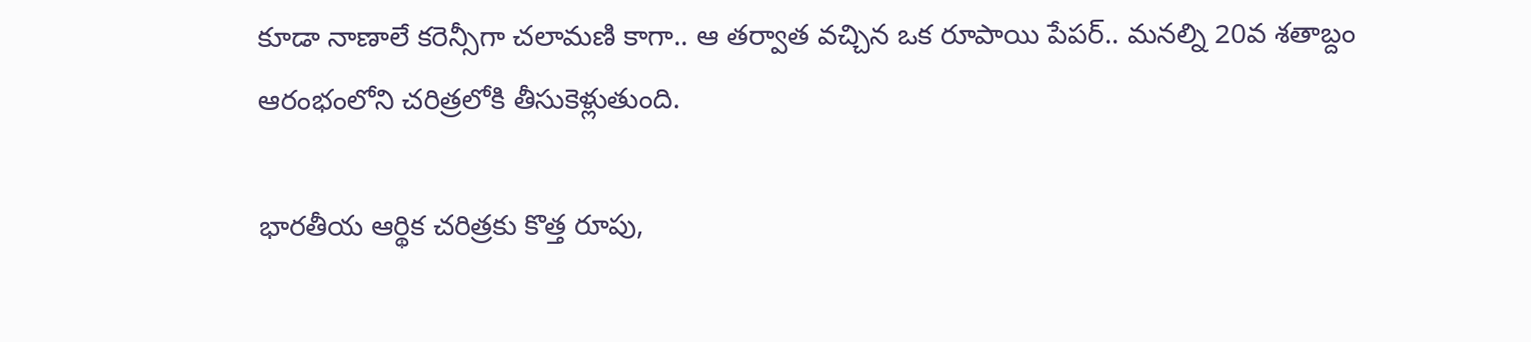కూడా నాణాలే కరెన్సీగా చలామణి కాగా.. ఆ తర్వాత వచ్చిన ఒక రూపాయి పేపర్.. మనల్ని 20వ శతాబ్దం ఆరంభంలోని చరిత్రలోకి తీసుకెళ్లుతుంది.

భారతీయ ఆర్థిక చరిత్రకు కొత్త రూపు,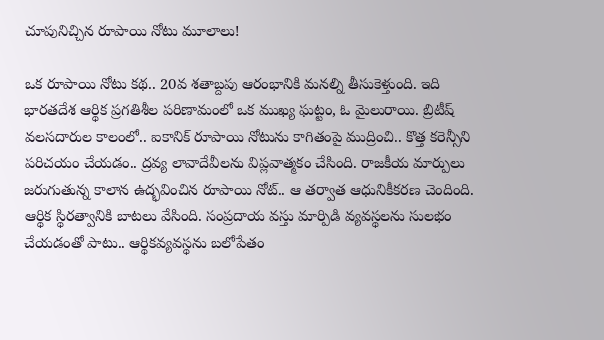చూపునిచ్చిన రూపాయి నోటు మూలాలు!

ఒక రూపాయి నోటు కథ.. 20వ శతాబ్దపు ఆరంభానికి మనల్ని తీసుకెళ్తుంది. ఇది భారతదేశ ఆర్థిక ప్రగతిశీల పరిణామంలో ఒక ముఖ్య ఘట్టం, ఓ మైలురాయి. బ్రిటీష్ వలసదారుల కాలంలో.. ఐకానిక్ రూపాయి నోటును కాగితంపై ముద్రించి.. కొత్త కరెన్సీని పరిచయం చేయడం.. ద్రవ్య లావాదేవీలను విప్లవాత్మకం చేసింది. రాజకీయ మార్పులు జరుగుతున్న కాలాన ఉద్భవించిన రూపాయి నోట్.. ఆ తర్వాత ఆధునికీకరణ చెందింది. ఆర్థిక స్థిరత్వానికి బాటలు వేసింది. సంప్రదాయ వస్తు మార్పిడి వ్యవస్థలను సులభం చేయడంతో పాటు.. ఆర్థికవ్యవస్థను బలోపేతం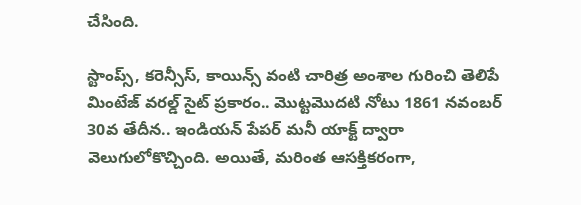చేసింది.

స్టాంప్స్, కరెన్సీస్, కాయిన్స్ వంటి చారిత్ర అంశాల గురించి తెలిపే మింటేజ్ వరల్డ్ సైట్ ప్రకారం.. మొట్టమొదటి నోటు 1861 నవంబర్ 30వ తేదీన.. ఇండియన్ పేపర్ మనీ యాక్ట్ ద్వారా వెలుగులోకొచ్చింది. అయితే, మరింత ఆసక్తికరంగా,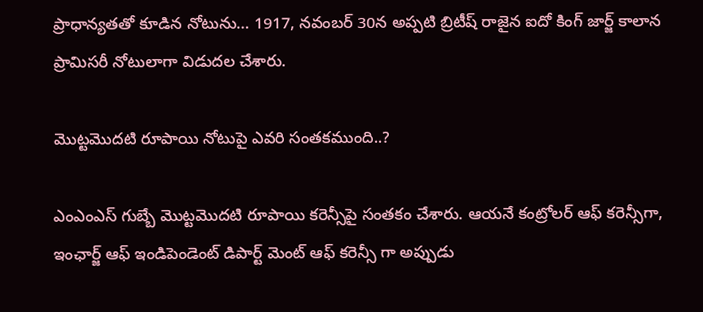ప్రాధాన్యతతో కూడిన నోటును… 1917, నవంబర్ 30న అప్పటి బ్రిటీష్ రాజైన ఐదో కింగ్ జార్జ్ కాలాన ప్రామిసరీ నోటులాగా విడుదల చేశారు.

మొట్టమొదటి రూపాయి నోటుపై ఎవరి సంతకముంది..?

ఎంఎంఎస్ గుబ్బే మొట్టమొదటి రూపాయి కరెన్సీపై సంతకం చేశారు. ఆయనే కంట్రోలర్ ఆఫ్ కరెన్సీగా, ఇంఛార్జ్ ఆఫ్ ఇండిపెండెంట్ డిపార్ట్ మెంట్ ఆఫ్ కరెన్సీ గా అప్పుడు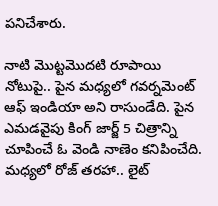పనిచేశారు.

నాటి మొట్టమొదటి రూపాయి నోటుపై.. పైన మధ్యలో గవర్నమెంట్ ఆఫ్ ఇండియా అని రాసుండేది. పైన ఎమడవైపు కింగ్ జార్జ్ 5 చిత్రాన్ని చూపించే ఓ వెండి నాణెం కనిపించేది. మధ్యలో రోజ్ తరహా.. లైట్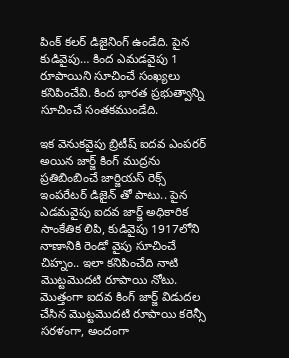పింక్ కలర్ డిజైనింగ్ ఉండేది. పైన కుడివైపు… కింద ఎమడవైపు 1 రూపాయిని సూచించే సంఖ్యలు కనిపించేవి. కింద భారత ప్రభుత్వాన్ని సూచించే సంతకముండేది.

ఇక వెనుకవైపు బ్రిటీష్ ఐదవ ఎంపరర్ అయిన జార్జ్ కింగ్ ముద్రను ప్రతిబింబించే జార్జియస్ రెక్స్ ఇంపరేటర్ డిజైన్ తో పాటు.. పైన ఎడమవైపు ఐదవ జార్జ్ అధికారిక సాంకేతిక లిపి, కుడివైపు 1917లోని నాణానికి రెండో వైపు సూచించే చిహ్నం.. ఇలా కనిపించేది నాటి మొట్టమొదటి రూపాయి నోటు. మొత్తంగా ఐదవ కింగ్ జార్జ్ విడుదల చేసిన మొట్టమొదటి రూపాయి కరెన్సీ సరళంగా, అందంగా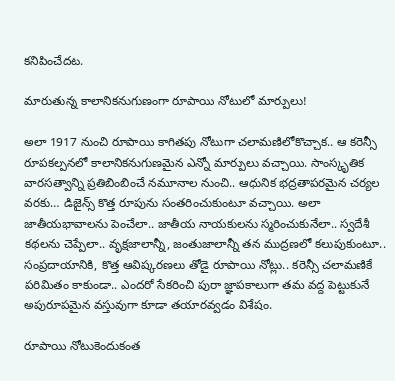కనిపించేదట.

మారుతున్న కాలానికనుగుణంగా రూపాయి నోటులో మార్పులు!

అలా 1917 నుంచి రూపాయి కాగితపు నోటుగా చలామణిలోకొచ్చాక.. ఆ కరెన్సీ రూపకల్పనలో కాలానికనుగుణమైన ఎన్నో మార్పులు వచ్చాయి. సాంస్కృతిక వారసత్వాన్ని ప్రతిబింబించే నమూనాల నుంచి.. ఆధునిక భద్రతాపరమైన చర్యల వరకు… డిజైన్స్ కొత్త రూపును సంతరించుకుంటూ వచ్చాయి. అలా జాతీయభావాలను పెంచేలా.. జాతీయ నాయకులను స్మరించుకునేలా.. స్వదేశీ కథలను చెప్పేలా.. వృక్షజాలాన్నీ, జంతుజాలాన్నీ తన ముద్రణలో కలుపుకుంటూ.. సంప్రదాయానికి, కొత్త ఆవిష్కరణలు తోడై రూపాయి నోట్లు.. కరెన్సీ చలామణికే పరిమితం కాకుండా.. ఎందరో సేకరించి పురా జ్ఞాపకాలుగా తమ వద్ద పెట్టుకునే అపురూపమైన వస్తువుగా కూడా తయారవ్వడం విశేషం.

రూపాయి నోటుకెందుకంత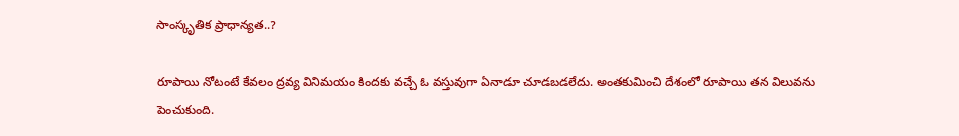సాంస్కృతిక ప్రాధాన్యత..?

రూపాయి నోటంటే కేవలం ద్రవ్య వినిమయం కిందకు వచ్చే ఓ వస్తువుగా ఏనాడూ చూడబడలేదు. అంతకుమించి దేశంలో రూపాయి తన విలువను పెంచుకుంది.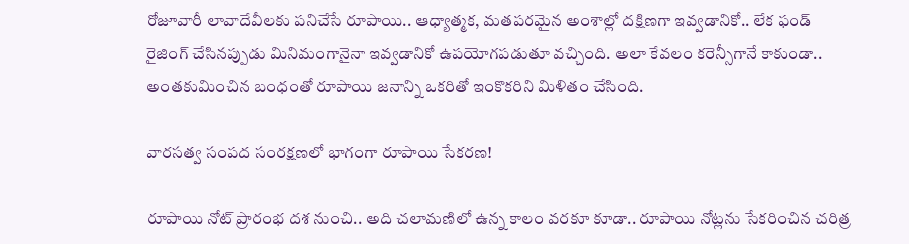రోజూవారీ లావాదేవీలకు పనిచేసే రూపాయి.. ఆధ్యాత్మక, మతపరమైన అంశాల్లో దక్షిణగా ఇవ్వడానికో.. లేక ఫండ్ రైజింగ్ చేసినప్పుడు మినిమంగానైనా ఇవ్వడానికో ఉపయోగపడుతూ వచ్చింది. అలా కేవలం కరెన్సీగానే కాకుండా.. అంతకుమించిన బంధంతో రూపాయి జనాన్ని ఒకరితో ఇంకొకరిని మిళితం చేసింది.

వారసత్వ సంపద సంరక్షణలో భాగంగా రూపాయి సేకరణ!

రూపాయి నోట్ ప్రారంభ దశ నుంచి.. అది చలామణిలో ఉన్న కాలం వరకూ కూడా.. రూపాయి నోట్లను సేకరించిన చరిత్ర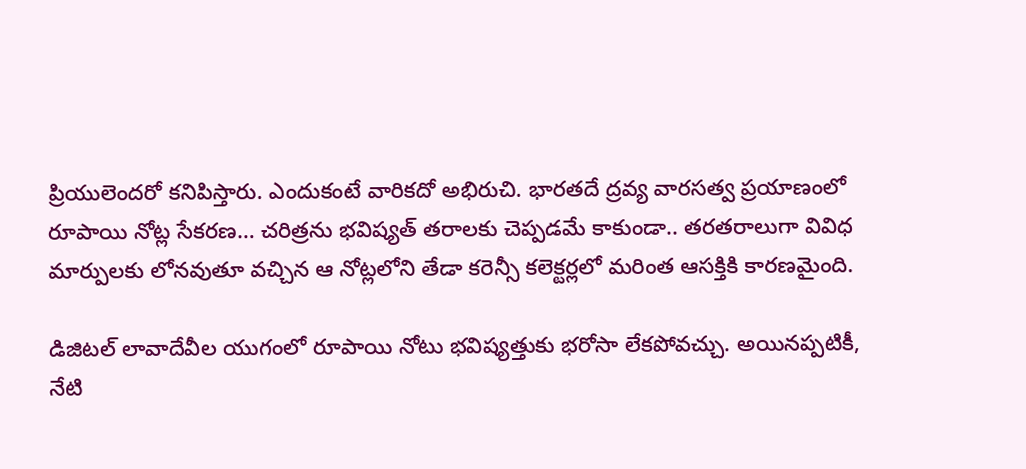ప్రియులెందరో కనిపిస్తారు. ఎందుకంటే వారికదో అభిరుచి. భారతదే ద్రవ్య వారసత్వ ప్రయాణంలో రూపాయి నోట్ల సేకరణ… చరిత్రను భవిష్యత్ తరాలకు చెప్పడమే కాకుండా.. తరతరాలుగా వివిధ మార్పులకు లోనవుతూ వచ్చిన ఆ నోట్లలోని తేడా కరెన్సీ కలెక్టర్లలో మరింత ఆసక్తికి కారణమైంది.

డిజిటల్ లావాదేవీల యుగంలో రూపాయి నోటు భవిష్యత్తుకు భరోసా లేకపోవచ్చు. అయినప్పటికీ, నేటి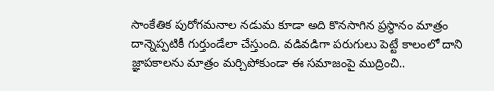సాంకేతిక పురోగమనాల నడుమ కూడా అది కొనసాగిన ప్రస్థానం మాత్రం దాన్నెప్పటికీ గుర్తుండేలా చేస్తుంది. వడివడిగా పరుగులు పెట్టే కాలంలో దాని జ్ఞాపకాలను మాత్రం మర్చిపోకుండా ఈ సమాజంపై ముద్రించి..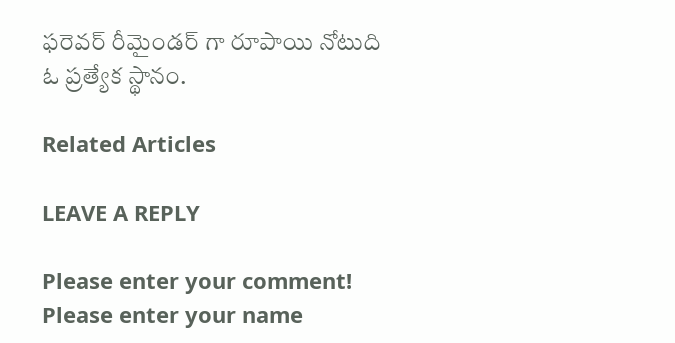ఫరెవర్ రీమైండర్ గా రూపాయి నోటుది ఓ ప్రత్యేక స్థానం.

Related Articles

LEAVE A REPLY

Please enter your comment!
Please enter your name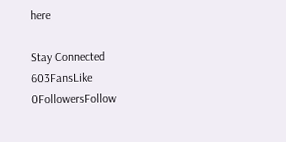here

Stay Connected
603FansLike
0FollowersFollow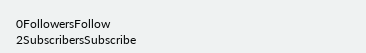0FollowersFollow
2SubscribersSubscribe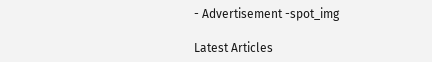- Advertisement -spot_img

Latest Articles